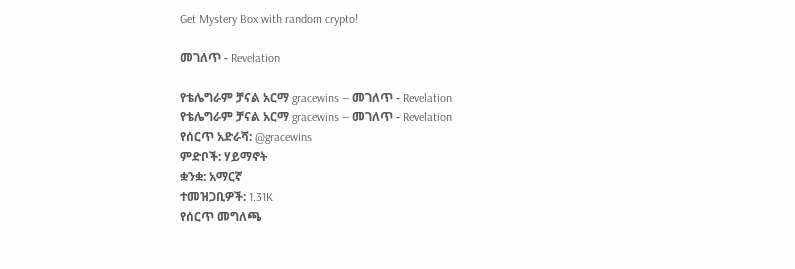Get Mystery Box with random crypto!

መገለጥ - Revelation

የቴሌግራም ቻናል አርማ gracewins — መገለጥ - Revelation
የቴሌግራም ቻናል አርማ gracewins — መገለጥ - Revelation
የሰርጥ አድራሻ: @gracewins
ምድቦች: ሃይማኖት
ቋንቋ: አማርኛ
ተመዝጋቢዎች: 1.31K
የሰርጥ መግለጫ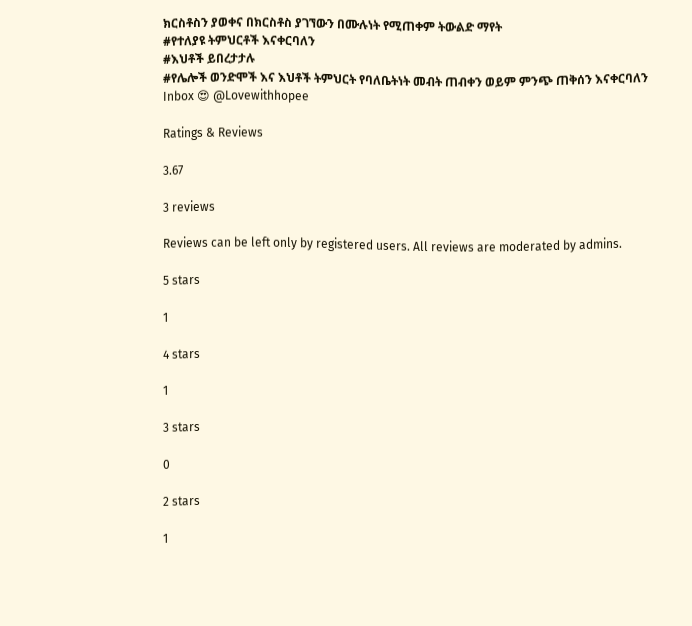ክርስቶስን ያወቀና በክርስቶስ ያገኘውን በሙሉነት የሚጠቀም ትውልድ ማየት
#የተለያዩ ትምህርቶች እናቀርባለን
#እህቶች ይበረታታሉ
#የሌሎች ወንድሞች እና እህቶች ትምህርት የባለቤትነት መብት ጠብቀን ወይም ምንጭ ጠቅሰን እናቀርባለን
Inbox 😍 @Lovewithhopee

Ratings & Reviews

3.67

3 reviews

Reviews can be left only by registered users. All reviews are moderated by admins.

5 stars

1

4 stars

1

3 stars

0

2 stars

1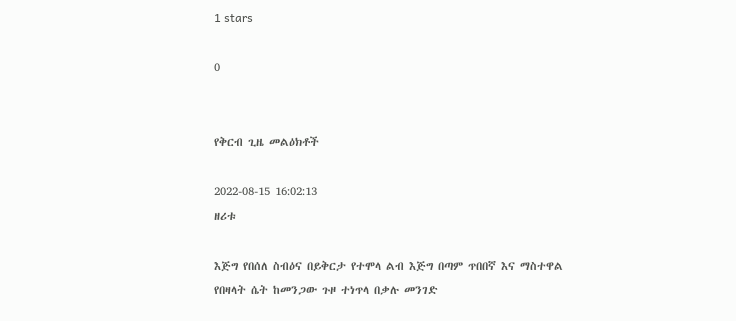1 stars

0


የቅርብ ጊዜ መልዕክቶች

2022-08-15 16:02:13
ዘሪቱ

እጅግ የበሰለ ስብዕና በይቅርታ የተሞላ ልብ እጅግ በጣም ጥበበኛ እና ማስተዋል የበዛላት ሴት ከመንጋው ጉዞ ተነጥላ በቃሉ መንገድ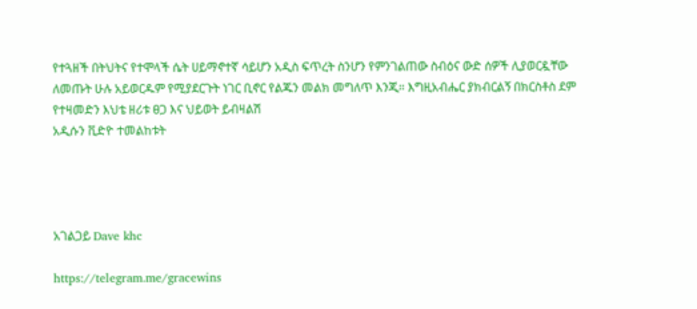የተጓዘች በትህትና የተሞላች ሴት ሀይማኖተኛ ሳይሆን አዲስ ፍጥረት ስንሆን የምንገልጠው ስብዕና ውድ ሰዎች ሊያወርዷቸው ለመጡት ሁሉ አይወርዱም የሚያደርጉት ነገር ቢኖር የልጁን መልክ መግለጥ እንጂ። እግዚአብሔር ያክብርልኝ በክርስቶስ ደም የተዛመድን እህቴ ዘሪቱ ፀጋ እና ህይወት ይብዛልሽ
አዲሱን ቪድዮ ተመልከቱት




አገልጋይ Dave khc

https://telegram.me/gracewins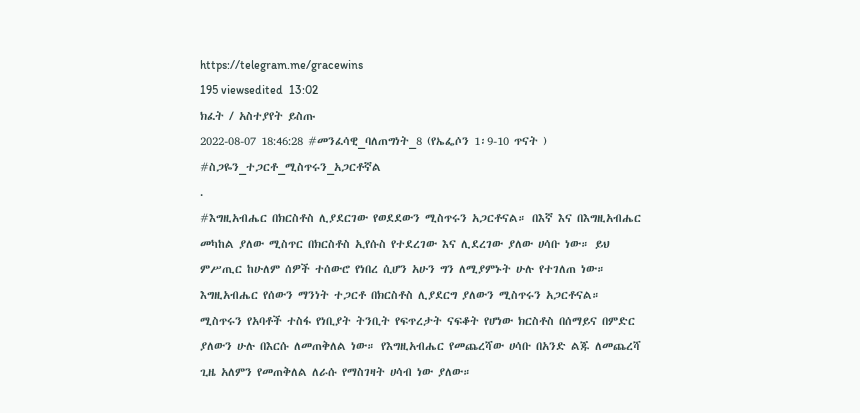https://telegram.me/gracewins
195 viewsedited  13:02
ክፈት / አስተያየት ይስጡ
2022-08-07 18:46:28 #መንፈሳዊ_ባለጠግነት_8 (የኤፌሶን 1፡9-10 ጥናት )
#ስጋዬን_ተጋርቶ_ሚስጥሩን_አጋርቶኛል
.
#እግዚአብሔር በክርስቶስ ሊያደርገው የወደደውን ሚስጥሩን አጋርቶናል። በእኛ እና በእግዚአብሔር መካከል ያለው ሚስጥር በክርስቶስ ኢየሱስ የተደረገው እና ሊደረገው ያለው ሀሳቡ ነው። ይህ ምሥጢር ከሁለም ሰዎች ተሰውሮ የነበረ ሲሆን አሁን ግን ለሚያምኑት ሁሉ የተገለጠ ነው። እግዚአብሔር የሰውን ማንነት ተጋርቶ በክርስቶስ ሊያደርግ ያለውን ሚስጥሩን አጋርቶናል። ሚስጥሩን የአባቶች ተስፋ የነቢያት ትንቢት የፍጥረታት ናፍቆት የሆነው ክርስቶስ በሰማይና በምድር ያለውን ሁሉ በእርሱ ለመጠቅለል ነው። የእግዚአብሔር የመጨረሻው ሀሳቡ በአንድ ልጁ ለመጨረሻ ጊዜ አለምን የመጠቅለል ለራሱ የማስገዛት ሀሳብ ነው ያለው።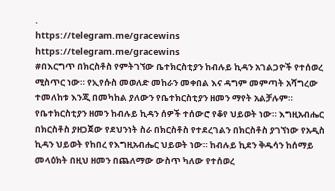.
https://telegram.me/gracewins
https://telegram.me/gracewins
#በእርግጥ በክርስቶስ የምትገኘው ቤተክርስቲያን ከብሉይ ኪዳን አገልጋዮች የተሰወረ ሚስጥር ነው። የኢየሱስ መወለድ መከራን መቀበል እና ዳግም መምጣት አሻግረው ተመለከቱ እንጂ በመካከል ያለውን የቤተክርስቲያን ዘመን ማየት አልቻሉም። የቤተክርስቲያን ዘመን ከብሉይ ኪዳን ሰዎች ተሰውሮ የቆየ ህይወት ነው። እግዚአብሔር በክርስቶስ ያዘጋጀው የደህንነት ስራ በክርስቶስ የተደረገልን በክርስቶስ ያገኘነው የአዲስ ኪዳን ህይወት የከበረ የእግዚአብሔር ህይወት ነው። ከብሉይ ኪደን ቅዱሳን ከሰማይ መላዕክት በዚህ ዘመን በጨለማው ውስጥ ካለው የተሰወረ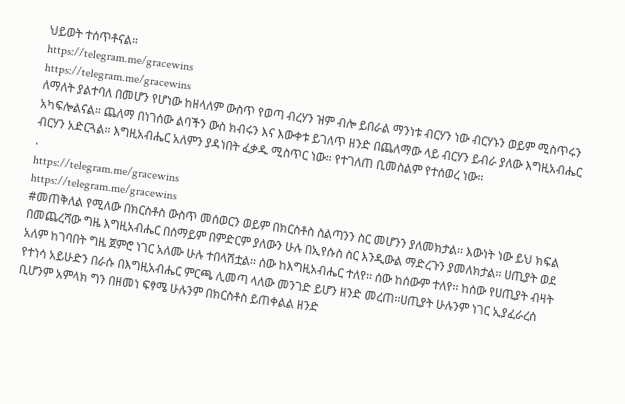ህይወት ተሰጥቶናል።
https://telegram.me/gracewins
https://telegram.me/gracewins
ለማለት ያልተባለ በመሆን የሆነው ከዘላለም ውስጥ የወጣ ብረሃን ዝም ብሎ ይበራል ማንነቱ ብርሃን ነው ብርሃኑን ወይም ሚስጥሩን አካፍሎልናል። ጨለማ በነገሰው ልባችን ውስ ክብሩን እና እውቀቱ ይገለጥ ዘንድ በጨለማው ላይ ብርሃን ይብራ ያለው እግዚአብሔር ብርሃን አድርጓል። እግዚአብሔር አለምን ያዳነበት ፈቃዱ ሚስጥር ነው። የተገለጠ ቢመስልም የተሰወረ ነው።
.
https://telegram.me/gracewins
https://telegram.me/gracewins
#መጠቅለል የሚለው በክርስቶስ ውስጥ መሰወርን ወይም በክርስቶስ ስልጣንን ስር መሆንን ያለመክታል፡፡ እውነት ነው ይህ ክፍል በመጨረሻው ግዜ እግዚአብሔር በሰማይም በምድርም ያለውን ሁሉ በኢየሱስ ስር እንዲውል ማድረጉን ያመለክታል፡፡ ሀጢያት ወደ አለም ከገባበት ግዜ ጀምሮ ነገር አለሙ ሁሉ ተበላሽቷል፡፡ ሰው ከእግዚአብሔር ተለየ፡፡ ሰው ከሰውም ተለየ፡፡ ከሰው የሀጢያት ብዛት የተነሳ አይሁድን በራሱ በእግዚአብሔር ምርጫ ሊመጣ ላለው መንገድ ይሆን ዘንድ መረጠ፡፡ሀጢያት ሁሉንም ነገር ኢያፈራረሰ ቢሆንም አምላክ ግን በዘመነ ፍፃሜ ሁሉንም በክርስቶስ ይጠቀልል ዘንድ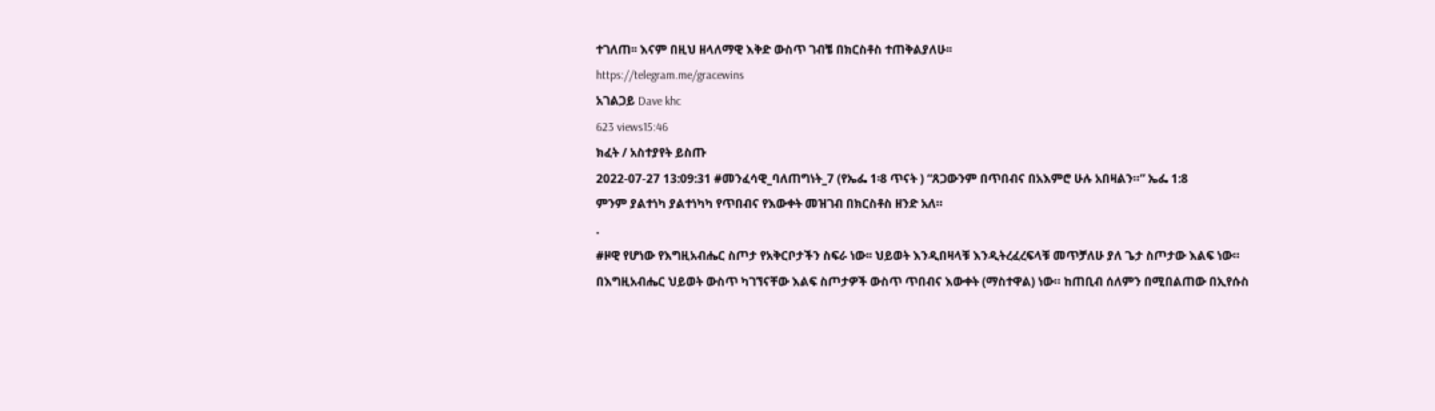ተገለጠ፡፡ እናም በዚህ ዘላለማዊ እቅድ ውስጥ ገብቼ በክርስቶስ ተጠቅልያለሁ፡፡
https://telegram.me/gracewins
አገልጋይ Dave khc
623 views15:46
ክፈት / አስተያየት ይስጡ
2022-07-27 13:09:31 #መንፈሳዊ_ባለጠግነት_7 (የኤፌ 1፡8 ጥናት ) “ጸጋውንም በጥበብና በአእምሮ ሁሉ አበዛልን።” ኤፌ 1:8
ምንም ያልተነካ ያልተነካካ የጥበብና የእውቀት መዝገብ በክርስቶስ ዘንድ አለ።
.
#ዞዊ የሆነው የእግዚአብሔር ስጦታ የአቅርቦታችን ስፍራ ነው፡፡ ህይወት እንዲበዛላቹ እንዲትረፈረፍላቹ መጥቻለሁ ያለ ጌታ ስጦታው እልፍ ነው። በእግዚአብሔር ህይወት ውስጥ ካገኘናቸው እልፍ ስጦታዎች ውስጥ ጥበብና እውቀት (ማስተዋል) ነው። ከጠቢብ ሰለምን በሚበልጠው በኢየሱስ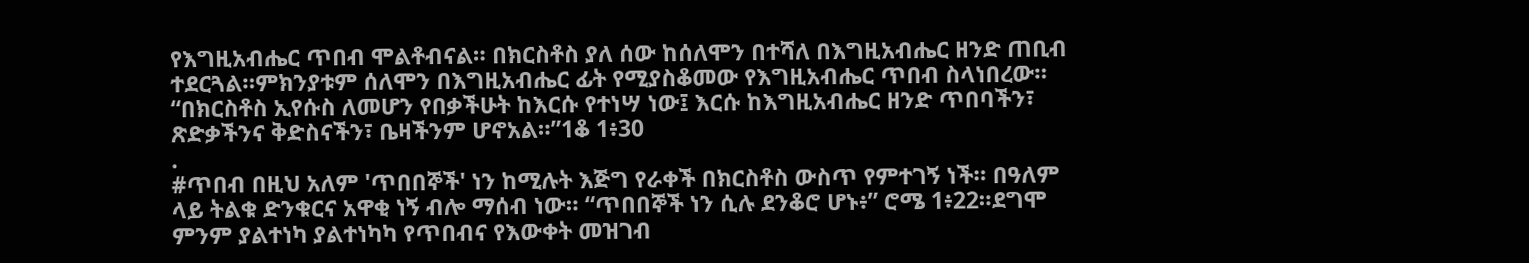የእግዚአብሔር ጥበብ ሞልቶብናል። በክርስቶስ ያለ ሰው ከሰለሞን በተሻለ በእግዚአብሔር ዘንድ ጠቢብ ተደርጓል።ምክንያቱም ሰለሞን በእግዚአብሔር ፊት የሚያስቆመው የእግዚአብሔር ጥበብ ስላነበረው። “በክርስቶስ ኢየሱስ ለመሆን የበቃችሁት ከእርሱ የተነሣ ነው፤ እርሱ ከእግዚአብሔር ዘንድ ጥበባችን፣ ጽድቃችንና ቅድስናችን፣ ቤዛችንም ሆኖአል።”1ቆ 1፥30
.
#ጥበብ በዚህ አለም 'ጥበበኞች' ነን ከሚሉት እጅግ የራቀች በክርስቶስ ውስጥ የምተገኝ ነች። በዓለም ላይ ትልቁ ድንቁርና አዋቂ ነኝ ብሎ ማሰብ ነው። “ጥበበኞች ነን ሲሉ ደንቆሮ ሆኑ፥” ሮሜ 1፥22።ደግሞ ምንም ያልተነካ ያልተነካካ የጥበብና የእውቀት መዝገብ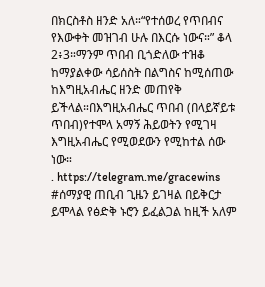በክርስቶስ ዘንድ አለ።“የተሰወረ የጥበብና የእውቀት መዝገብ ሁሉ በእርሱ ነውና።” ቆላ 2፥3።ማንም ጥበብ ቢጎድለው ተዝቆ ከማያልቀው ሳይሰስት በልግስና ከሚሰጠው ከእግዚአብሔር ዘንድ መጠየቅ ይችላል።በእግዚአብሔር ጥበብ (በላይኛይቱ ጥበብ)የተሞላ አማኝ ሕይወትን የሚገዛ እግዚአብሔር የሚወደውን የሚከተል ሰው ነው።
. https://telegram.me/gracewins
#ሰማያዊ ጠቢብ ጊዜን ይገዛል በይቅርታ ይሞላል የፅድቅ ኑሮን ይፈልጋል ከዚች አለም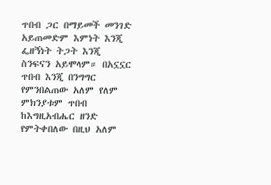ጥበብ ጋር በማይመች መንገድ አይጠመድም እምነት እንጂ ፌዘኝነት ትጋት እንጂ ስንፍናን አይሞላም። በአኗኗር ጥበብ እንጂ በንግግር የምንበልጠው አለም የለም ምክንያቱም ጥበብ ከእግዚአብሔር ዘንድ የምትቀበለው በዚህ አለም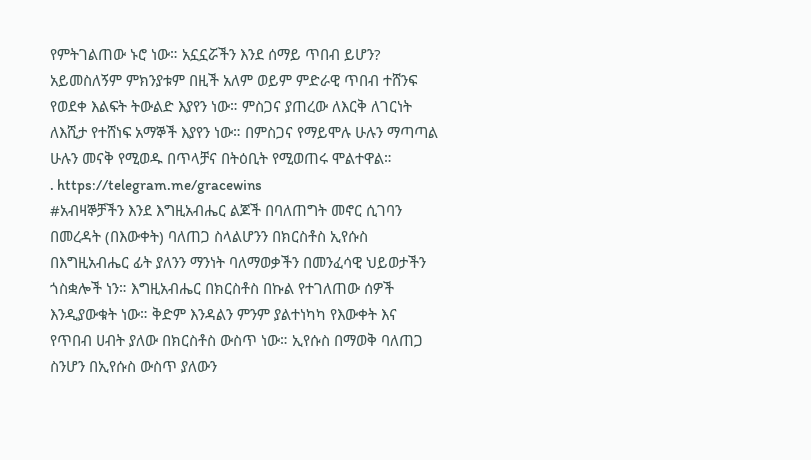የምትገልጠው ኑሮ ነው። አኗኗሯችን እንደ ሰማይ ጥበብ ይሆን? አይመስለኝም ምክንያቱም በዚች አለም ወይም ምድራዊ ጥበብ ተሸንፍ የወደቀ እልፍት ትውልድ እያየን ነው። ምስጋና ያጠረው ለእርቅ ለገርነት ለእሺታ የተሸነፍ አማኞች እያየን ነው። በምስጋና የማይሞሉ ሁሉን ማጣጣል ሁሉን መናቅ የሚወዱ በጥላቻና በትዕቢት የሚወጠሩ ሞልተዋል።
. https://telegram.me/gracewins
#አብዛኞቻችን እንደ እግዚአብሔር ልጆች በባለጠግት መኖር ሲገባን በመረዳት (በእውቀት) ባለጠጋ ስላልሆንን በክርስቶስ ኢየሱስ በእግዚአብሔር ፊት ያለንን ማንነት ባለማወቃችን በመንፈሳዊ ህይወታችን ጎስቋሎች ነን። እግዚአብሔር በክርስቶስ በኩል የተገለጠው ሰዎች እንዲያውቁት ነው። ቅድም እንዳልን ምንም ያልተነካካ የእውቀት እና የጥበብ ሀብት ያለው በክርስቶስ ውስጥ ነው። ኢየሱስ በማወቅ ባለጠጋ ስንሆን በኢየሱስ ውስጥ ያለውን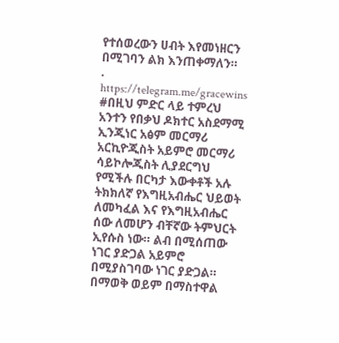የተሰወረውን ሀብት እየመነዘርን በሚገባን ልክ እንጠቀማለን።
. https://telegram.me/gracewins
#በዚህ ምድር ላይ ተምረህ አንተን የበቃህ ዶክተር አስደማሚ ኢንጂነር አፅም መርማሪ አርኪዮጂስት አይምሮ መርማሪ ሳይኮሎጂስት ሊያደርግህ የሚችሉ በርካታ እውቀቶች አሉ ትክክለኛ የእግዚአብሔር ህይወት ለመካፈል እና የእግዚአብሔር ሰው ለመሆን ብቸኛው ትምህርት ኢየሱስ ነው። ልብ በሚሰጠው ነገር ያድጋል አይምሮ በሚያስገባው ነገር ያድጋል። በማወቅ ወይም በማስተዋል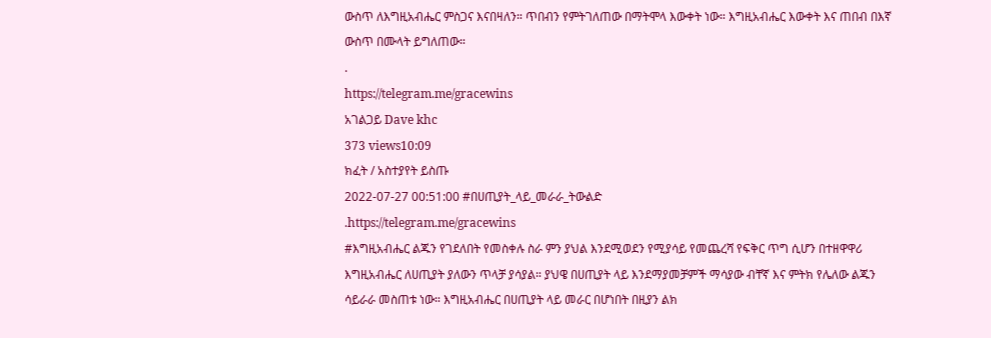ውስጥ ለእግዚአብሔር ምስጋና እናበዛለን። ጥበብን የምትገለጠው በማትሞላ እውቀት ነው። እግዚአብሔር እውቀት እና ጠበብ በእኛ ውስጥ በሙላት ይግለጠው።
.
https://telegram.me/gracewins
አገልጋይ Dave khc
373 views10:09
ክፈት / አስተያየት ይስጡ
2022-07-27 00:51:00 #በሀጢያት_ላይ_መራራ_ትውልድ
.https://telegram.me/gracewins
#እግዚአብሔር ልጁን የገደለበት የመስቀሉ ስራ ምን ያህል እንደሚወደን የሚያሳይ የመጨረሻ የፍቅር ጥግ ሲሆን በተዘዋዋሪ እግዚአብሔር ለሀጢያት ያለውን ጥላቻ ያሳያል። ያህዌ በሀጢያት ላይ እንደማያመቻምች ማሳያው ብቸኛ እና ምትክ የሌለው ልጁን ሳይራራ መስጠቱ ነው። እግዚአብሔር በሀጢያት ላይ መራር በሆነበት በዚያን ልክ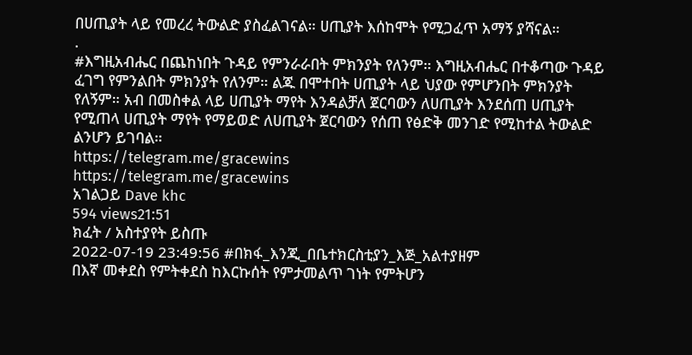በሀጢያት ላይ የመረረ ትውልድ ያስፈልገናል። ሀጢያት እሰከሞት የሚጋፈጥ አማኝ ያሻናል።
.
#እግዚአብሔር በጨከነበት ጉዳይ የምንራራበት ምክንያት የለንም። እግዚአብሔር በተቆጣው ጉዳይ ፈገግ የምንልበት ምክንያት የለንም። ልጁ በሞተበት ሀጢያት ላይ ህያው የምሆንበት ምክንያት የለኝም። አብ በመስቀል ላይ ሀጢያት ማየት እንዳልቻለ ጀርባውን ለሀጢያት እንደሰጠ ሀጢያት የሚጠላ ሀጢያት ማየት የማይወድ ለሀጢያት ጀርባውን የሰጠ የፅድቅ መንገድ የሚከተል ትውልድ ልንሆን ይገባል።
https://telegram.me/gracewins
https://telegram.me/gracewins
አገልጋይ Dave khc
594 views21:51
ክፈት / አስተያየት ይስጡ
2022-07-19 23:49:56 #በክፋ_እንጂ_በቤተክርስቲያን_እጅ_አልተያዘም
በእኛ መቀደስ የምትቀደስ ከእርኩሰት የምታመልጥ ገነት የምትሆን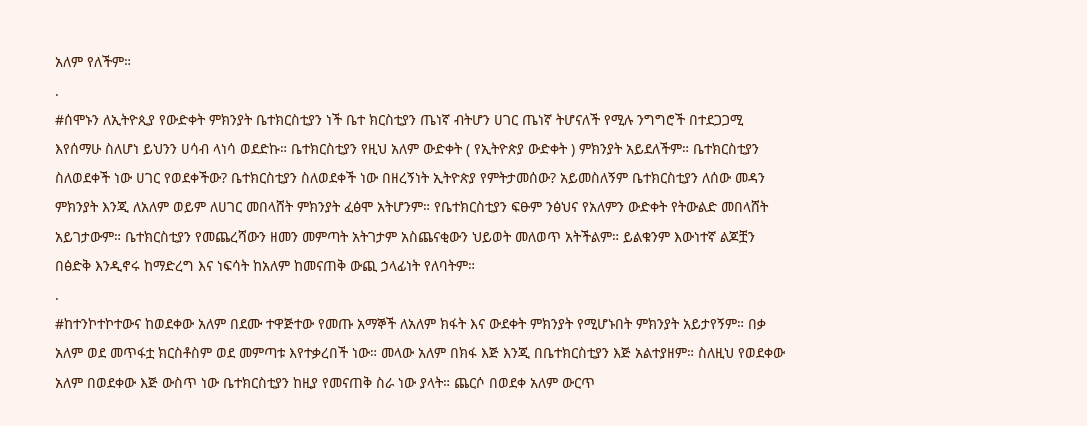አለም የለችም።
.
#ሰሞኑን ለኢትዮጲያ የውድቀት ምክንያት ቤተክርስቲያን ነች ቤተ ክርስቲያን ጤነኛ ብትሆን ሀገር ጤነኛ ትሆናለች የሚሉ ንግግሮች በተደጋጋሚ እየሰማሁ ስለሆነ ይህንን ሀሳብ ላነሳ ወደድኩ። ቤተክርስቲያን የዚህ አለም ውድቀት ( የኢትዮጵያ ውድቀት ) ምክንያት አይደለችም። ቤተክርስቲያን ስለወደቀች ነው ሀገር የወደቀችው? ቤተክርስቲያን ስለወደቀች ነው በዘረኝነት ኢትዮጵያ የምትታመሰው? አይመስለኝም ቤተክርስቲያን ለሰው መዳን ምክንያት እንጂ ለአለም ወይም ለሀገር መበላሸት ምክንያት ፈፅሞ አትሆንም። የቤተክርስቲያን ፍፁም ንፅህና የአለምን ውድቀት የትውልድ መበላሸት አይገታውም። ቤተክርስቲያን የመጨረሻውን ዘመን መምጣት አትገታም አስጨናቂውን ህይወት መለወጥ አትችልም። ይልቁንም እውነተኛ ልጆቿን በፅድቅ እንዲኖሩ ከማድረግ እና ነፍሳት ከአለም ከመናጠቅ ውጪ ኃላፊነት የለባትም።
.
#ከተንኮተኮተውና ከወደቀው አለም በደሙ ተዋጅተው የመጡ አማኞች ለአለም ክፋት እና ውደቀት ምክንያት የሚሆኑበት ምክንያት አይታየኝም። በቃ አለም ወደ መጥፋቷ ክርስቶስም ወደ መምጣቱ እየተቃረበች ነው። መላው አለም በክፋ እጅ እንጂ በቤተክርስቲያን እጅ አልተያዘም። ስለዚህ የወደቀው አለም በወደቀው እጅ ውስጥ ነው ቤተክርስቲያን ከዚያ የመናጠቅ ስራ ነው ያላት። ጨርሶ በወደቀ አለም ውርጥ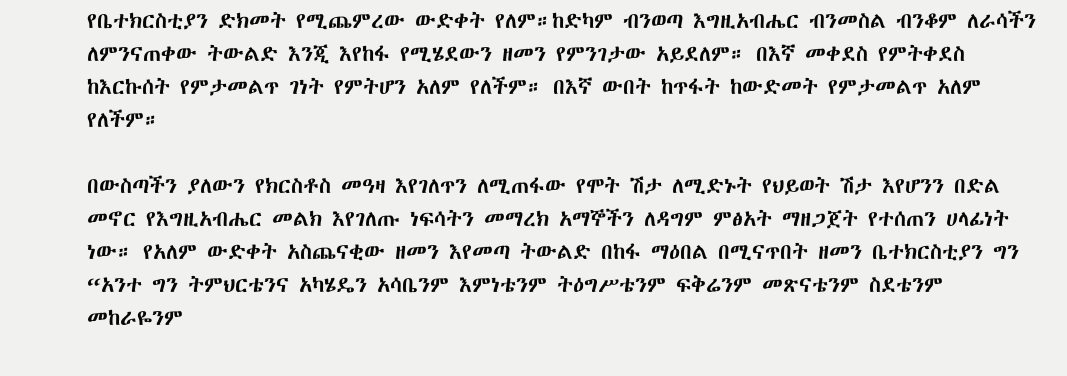የቤተክርስቲያን ድክመት የሚጨምረው ውድቀት የለም።ከድካም ብንወጣ እግዚአብሔር ብንመስል ብንቆም ለራሳችን ለምንናጠቀው ትውልድ እንጂ እየከፋ የሚሄደውን ዘመን የምንገታው አይደለም። በእኛ መቀደስ የምትቀደስ ከእርኩሰት የምታመልጥ ገነት የምትሆን አለም የለችም። በእኛ ውበት ከጥፋት ከውድመት የምታመልጥ አለም የለችም።

በውስጣችን ያለውን የክርስቶስ መዓዛ እየገለጥን ለሚጠፋው የሞት ሽታ ለሚድኑት የህይወት ሽታ እየሆንን በድል መኖር የእግዚአብሔር መልክ እየገለጡ ነፍሳትን መማረክ አማኞችን ለዳግም ምፅአት ማዘጋጀት የተሰጠን ሀላፊነት ነው። የአለም ውድቀት አስጨናቂው ዘመን እየመጣ ትውልድ በከፋ ማዕበል በሚናጥበት ዘመን ቤተክርስቲያን ግን “አንተ ግን ትምህርቴንና አካሄዴን አሳቤንም እምነቴንም ትዕግሥቴንም ፍቅሬንም መጽናቴንም ስደቴንም መከራዬንም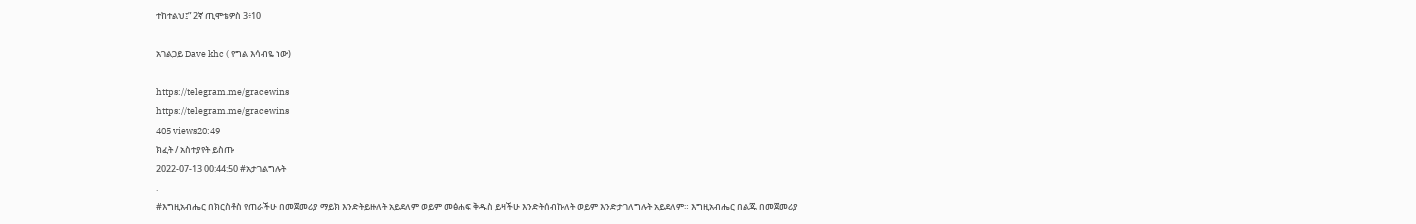ተከተልህ፤” 2ኛ ጢሞቴዎስ 3፥10

አገልጋይ Dave khc ( የግል እሳብዬ ነው)

https://telegram.me/gracewins
https://telegram.me/gracewins
405 views20:49
ክፈት / አስተያየት ይስጡ
2022-07-13 00:44:50 #አታገልግሉት
.
#እግዚአብሔር በክርስቶስ የጠራችሁ በመጀመሪያ ማይክ እንድትይዙለት አይደለም ወይም መፅሐፍ ቅዱስ ይዛችሁ እንድትሰብኩለት ወይም እንድታገለግሉት አይደለም። እግዚአብሔር በልጁ በመጀመሪያ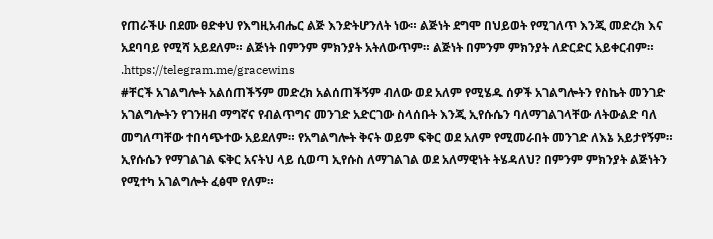የጠራችሁ በደሙ ፀድቀህ የእግዚአብሔር ልጅ እንድትሆንለት ነው። ልጅነት ደግሞ በህይወት የሚገለጥ እንጂ መድረክ እና አደባባይ የሚሻ አይደለም። ልጅነት በምንም ምክንያት አትለውጥም። ልጅነት በምንም ምክንያት ለድርድር አይቀርብም።
.https://telegram.me/gracewins
#ቸርች አገልግሎት አልሰጠችኝም መድረክ አልሰጠችኝም ብለው ወደ አለም የሚሄዱ ሰዎች አገልግሎትን የስኬት መንገድ አገልግሎትን የገንዘብ ማግኛና የብልጥግና መንገድ አድርገው ስላሰቡት እንጂ ኢየሱሴን ባለማገልገላቸው ለትውልድ ባለ መግለጣቸው ተበሳጭተው አይደለም። የአግልግሎት ቅናት ወይም ፍቅር ወደ አለም የሚመራበት መንገድ ለእኔ አይታየኝም። ኢየሱሴን የማገልገል ፍቅር አናትህ ላይ ሲወጣ ኢየሱስ ለማገልገል ወደ አለማዊነት ትሄዳለህ? በምንም ምክንያት ልጅነትን የሚተካ አገልግሎት ፈፅሞ የለም።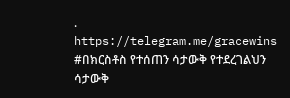. https://telegram.me/gracewins
#በክርስቶስ የተሰጠን ሳታውቅ የተደረገልህን ሳታውቅ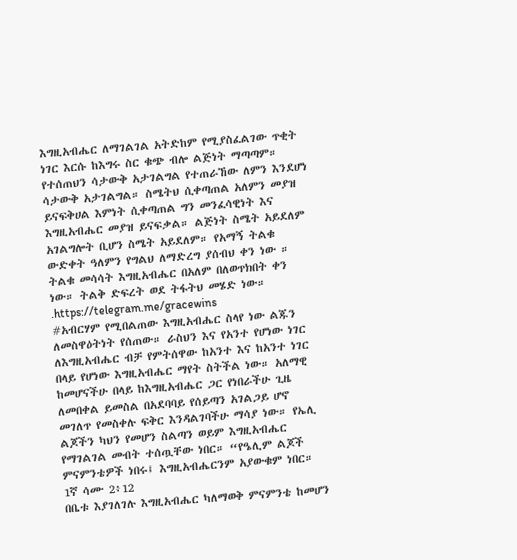እግዚአብሔር ለማገልገል አትድከም የሚያስፈልገው ጥቂት ነገር እርሱ ከእግሩ ስር ቁጭ ብሎ ልጅነት ማጣጣም። የተሰጠህን ሳታውቅ አታገልግል የተጠራኸው ለምን እንደሆነ ሳታውቅ አታገልግል። ስሜትህ ሲቀጣጠል አለምን መያዝ ይናፍቅሀል እምነት ሲቀጣጠል ግን መንፈሳዊነት እና እግዚአብሔር መያዝ ይናፍቃል። ልጅነት ስሜት አይደለም አገልግሎት ቢሆን ስሜት አይደለም። የአማኝ ትልቁ ውድቀት ዓለምን የግልህ ለማድረግ ያሰብህ ቀን ነው ። ትልቁ መሳሳት እግዚአብሔር በአለም በለወጥክበት ቀን ነው። ትልቅ ድፍረት ወደ ትፋትህ መሄድ ነው።
.https://telegram.me/gracewins
#አብርሃም የሚበልጠው እግዚአብሔር ስላየ ነው ልጁን ለመስዋዕትነት የሰጠው። ራስህን እና የአንተ የሆነው ነገር ለእግዚአብሔር ብቻ የምትሰዋው ከአንተ እና ከአንተ ነገር በላይ የሆነው እግዚአብሔር ማየት ስትችል ነው። አለማዊ ከመሆናችሁ በላይ ከእግዚአብሔር ጋር የነበራችሁ ጊዜ ለመበቀል ይመስል በአደባባይ የሰይጣን አገልጋይ ሆኖ መገለጥ የመስቀሉ ፍቅር እንዳልገባችሁ ማሳያ ነው። የኤሊ ልጆችን ካህን የመሆን ስልጣን ወይም እግዚአብሔር የማገልገል መብት ተሰጧቸው ነበር። “የዔሊም ልጆች ምናምንቴዎች ነበሩ፤ እግዚአብሔርንም አያውቁም ነበር። 1ኛ ሳሙ 2፥12
በቤቱ እያገለገሉ እግዚአብሔር ካለማወቅ ምናምንቴ ከመሆን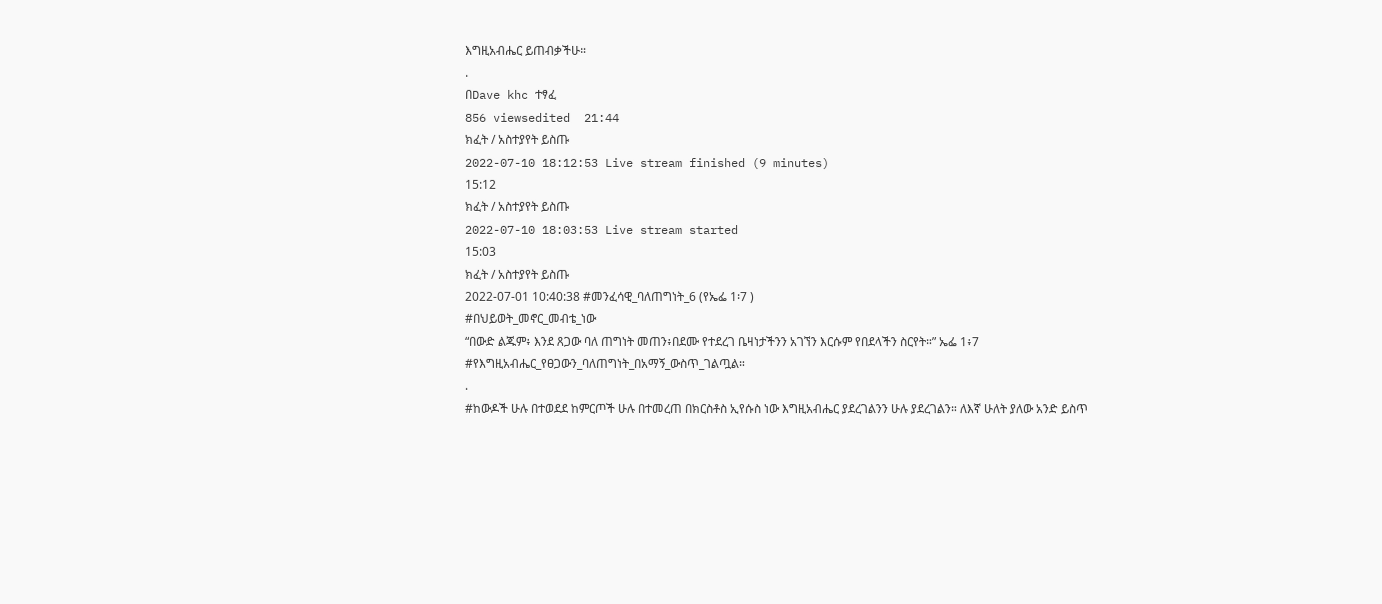እግዚአብሔር ይጠብቃችሁ።
.
በDave khc ተፃፈ
856 viewsedited  21:44
ክፈት / አስተያየት ይስጡ
2022-07-10 18:12:53 Live stream finished (9 minutes)
15:12
ክፈት / አስተያየት ይስጡ
2022-07-10 18:03:53 Live stream started
15:03
ክፈት / አስተያየት ይስጡ
2022-07-01 10:40:38 #መንፈሳዊ_ባለጠግነት_6 (የኤፌ 1፡7 )
#በህይወት_መኖር_መብቴ_ነው
“በውድ ልጁም፥ እንደ ጸጋው ባለ ጠግነት መጠን፥በደሙ የተደረገ ቤዛነታችንን አገኘን እርሱም የበደላችን ስርየት።” ኤፌ 1፥7
#የእግዚአብሔር_የፀጋውን_ባለጠግነት_በአማኝ_ውስጥ_ገልጧል።
.
#ከውዶች ሁሉ በተወደደ ከምርጦች ሁሉ በተመረጠ በክርስቶስ ኢየሱስ ነው እግዚአብሔር ያደረገልንን ሁሉ ያደረገልን። ለእኛ ሁለት ያለው አንድ ይስጥ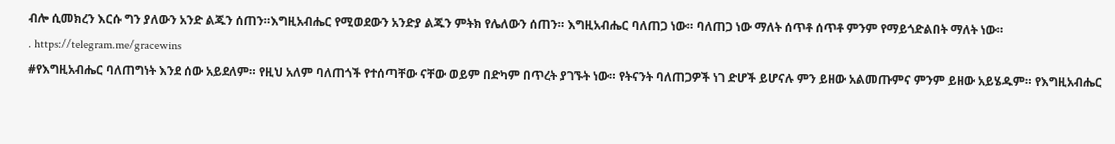ብሎ ሲመክረን እርሱ ግን ያለውን አንድ ልጁን ሰጠን።እግዚአብሔር የሚወደውን አንድያ ልጁን ምትክ የሌለውን ሰጠን። እግዚአብሔር ባለጠጋ ነው። ባለጠጋ ነው ማለት ሰጥቶ ሰጥቶ ምንም የማይጎድልበት ማለት ነው።
. https://telegram.me/gracewins
#የእግዚአብሔር ባለጠግነት እንደ ሰው አይደለም። የዚህ አለም ባለጠጎች የተሰጣቸው ናቸው ወይም በድካም በጥረት ያገኙት ነው። የትናንት ባለጠጋዎች ነገ ድሆች ይሆናሉ ምን ይዘው አልመጡምና ምንም ይዘው አይሄዱም። የእግዚአብሔር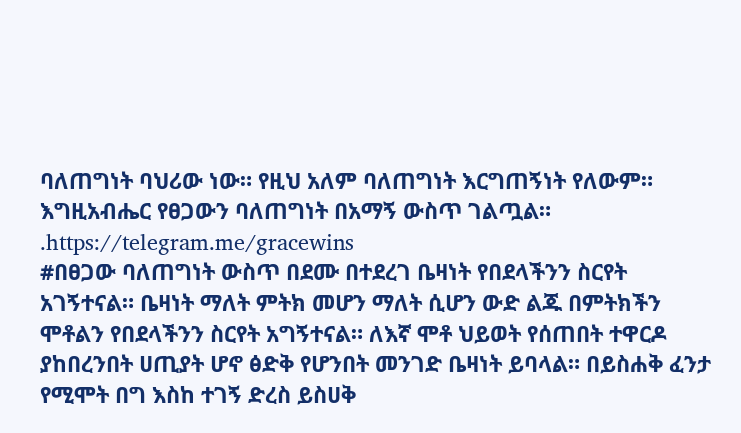ባለጠግነት ባህሪው ነው። የዚህ አለም ባለጠግነት እርግጠኝነት የለውም። እግዚአብሔር የፀጋውን ባለጠግነት በአማኝ ውስጥ ገልጧል።
.https://telegram.me/gracewins
#በፀጋው ባለጠግነት ውስጥ በደሙ በተደረገ ቤዛነት የበደላችንን ስርየት አገኝተናል። ቤዛነት ማለት ምትክ መሆን ማለት ሲሆን ውድ ልጁ በምትክችን ሞቶልን የበደላችንን ስርየት አግኝተናል። ለእኛ ሞቶ ህይወት የሰጠበት ተዋርዶ ያከበረንበት ሀጢያት ሆኖ ፅድቅ የሆንበት መንገድ ቤዛነት ይባላል። በይስሐቅ ፈንታ የሚሞት በግ እስከ ተገኝ ድረስ ይስሀቅ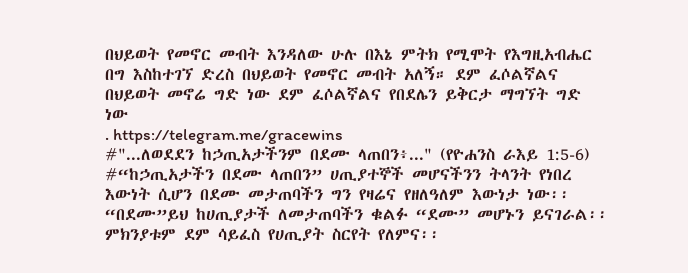በህይወት የመኖር መብት እንዳለው ሁሉ በእኔ ምትክ የሚሞት የእግዚአብሔር በግ እስከተገኘ ድረስ በህይወት የመኖር መብት አለኝ። ደም ፈሶልኛልና በህይወት መኖሬ ግድ ነው ደም ፈሶልኛልና የበደሌን ይቅርታ ማግኘት ግድ ነው
. https://telegram.me/gracewins
#"...ለወደደን ከኃጢአታችንም በደሙ ላጠበን፥..." (የዮሐንስ ራእይ 1:5-6)
#“ከኃጢአታችን በደሙ ላጠበን” ሀጢያተኞች መሆናችንን ትላንት የነበረ እውነት ሲሆን በደሙ መታጠባችን ግን የዛሬና የዘለዓለም እውነታ ነው፡፡ “በደሙ”ይህ ከሀጢያታች ለመታጠባችን ቁልፉ “ደሙ” መሆኑን ይናገራል፡፡ ምክንያቱም ደም ሳይፈስ የሀጢያት ስርየት የለምና፡፡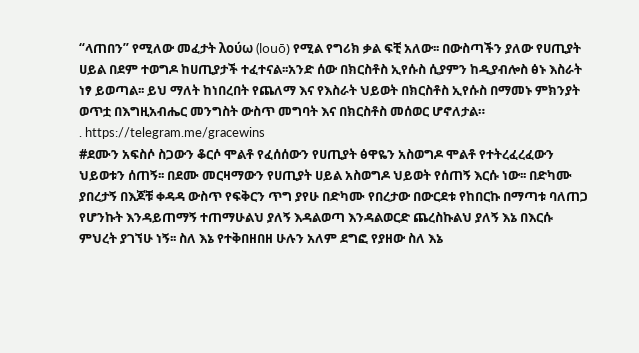“ላጠበን” የሚለው መፈታት λούω (louō) የሚል የግሪክ ቃል ፍቺ አለው፡፡ በውስጣችን ያለው የሀጢያት ሀይል በደም ተወግዶ ከሀጢያታች ተፈተናል፡፡አንድ ሰው በክርስቶስ ኢየሱስ ሲያምን ከዲያብሎስ ፅኑ እስራት ነፃ ይወጣል፡፡ ይህ ማለት ከነበረበት የጨለማ እና የእስራት ህይወት በክርስቶስ ኢየሱስ በማመኑ ምክንያት ወጥቷ በእግዚአብሔር መንግስት ውስጥ መግባት እና በክርስቶስ መሰወር ሆኖለታል።
. https://telegram.me/gracewins
#ደሙን አፍስሶ ስጋውን ቆርሶ ሞልቶ የፈሰሰውን የሀጢያት ፅዋዬን አስወግዶ ሞልቶ የተትረፈረፈውን ህይወቱን ሰጠኝ፡፡ በደሙ መርዛማውን የሀጢያት ሀይል አስወግዶ ህይወት የሰጠኝ እርሱ ነው፡፡ በድካሙ ያበረታኝ በእጆቹ ቀዳዳ ውስጥ የፍቅርን ጥግ ያየሁ በድካሙ የበረታው በውርደቱ የከበርኩ በማጣቱ ባለጠጋ የሆንኩት እንዳይጠማኝ ተጠማሁልህ ያለኝ እዳልወጣ እንዳልወርድ ጨረስኩልህ ያለኝ እኔ በእርሱ ምህረት ያገኘሁ ነኝ፡፡ ስለ እኔ የተቅበዘበዘ ሁሉን አለም ደግፎ የያዘው ስለ እኔ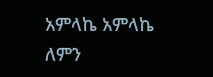አምላኬ አምላኬ ለምን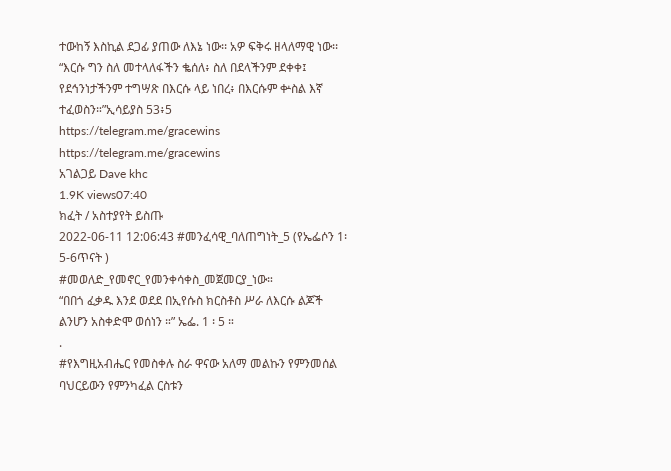ተውከኝ እስኪል ደጋፊ ያጠው ለእኔ ነው፡፡ አዎ ፍቅሩ ዘላለማዊ ነው፡፡ “እርሱ ግን ስለ መተላለፋችን ቈሰለ፥ ስለ በደላችንም ደቀቀ፤ የደኅንነታችንም ተግሣጽ በእርሱ ላይ ነበረ፥ በእርሱም ቍስል እኛ ተፈወስን።”ኢሳይያስ 53፥5
https://telegram.me/gracewins
https://telegram.me/gracewins
አገልጋይ Dave khc
1.9K views07:40
ክፈት / አስተያየት ይስጡ
2022-06-11 12:06:43 #መንፈሳዊ_ባለጠግነት_5 (የኤፌሶን 1፡5-6ጥናት )
#መወለድ_የመኖር_የመንቀሳቀስ_መጀመርያ_ነው።
“በበጎ ፈቃዱ እንደ ወደደ በኢየሱስ ክርስቶስ ሥራ ለእርሱ ልጆች ልንሆን አስቀድሞ ወሰነን ።” ኤፌ. 1 ፡ 5 ።
.
#የእግዚአብሔር የመስቀሉ ስራ ዋናው አለማ መልኩን የምንመሰል ባህርይውን የምንካፈል ርስቱን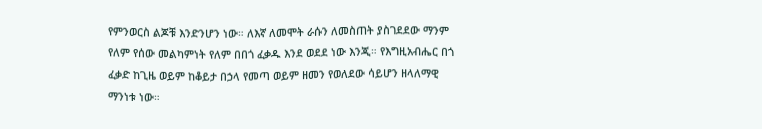የምንወርስ ልጆቹ እንድንሆን ነው። ለእኛ ለመሞት ራሱን ለመስጠት ያስገደደው ማንም የለም የሰው መልካምነት የለም በበጎ ፈቃዱ እንደ ወደደ ነው እንጂ። የእግዚአብሔር በጎ ፈቃድ ከጊዜ ወይም ከቆይታ በኃላ የመጣ ወይም ዘመን የወለደው ሳይሆን ዘላለማዊ ማንነቱ ነው።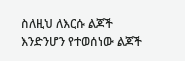ስለዚህ ለእርሱ ልጆች እንድንሆን የተወሰነው ልጆች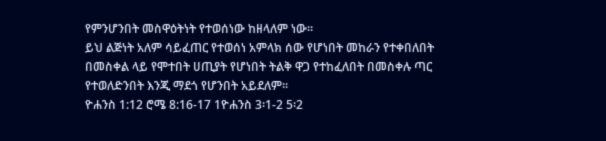የምንሆንበት መስዋዕትነት የተወሰነው ከዘላለም ነው።
ይህ ልጅነት አለም ሳይፈጠር የተወሰነ አምላክ ሰው የሆነበት መከራን የተቀበለበት በመስቀል ላይ የሞተበት ሀጢያት የሆነበት ትልቅ ዋጋ የተከፈለበት በመስቀሉ ጣር የተወለድንበት እንጂ ማደጎ የሆንበት አይደለም።
ዮሐንስ 1:12 ሮሜ 8:16-17 1ዮሐንስ 3፡1-2 5፡2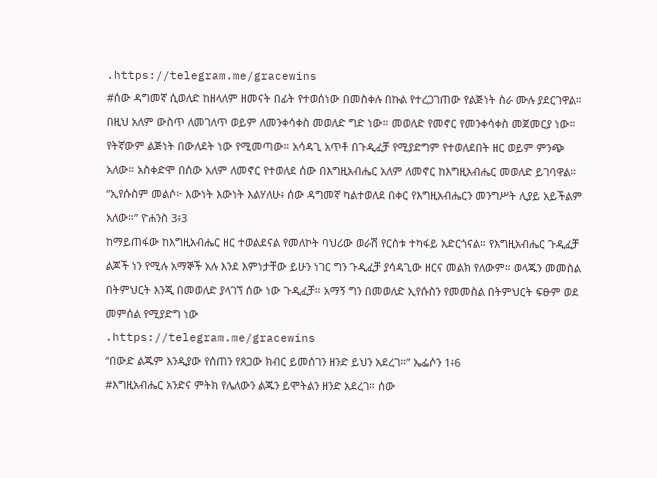.https://telegram.me/gracewins
#ሰው ዳግመኛ ሲወለድ ከዘላለም ዘመናት በፊት የተወሰነው በመስቀሉ በኩል የተረጋገጠው የልጅነት ስራ ሙሉ ያደርገዋል። በዚህ አለም ውስጥ ለመገለጥ ወይም ለመንቀሳቀስ መወለድ ግድ ነው። መወለድ የመኖር የመንቀሳቀስ መጀመርያ ነው። የትኛውም ልጅነት በውለደት ነው የሚመጣው። አሳዳጊ አጥቶ በጉዲፈቻ የሚያድግም የተወለደበት ዘር ወይም ምንጭ አለው። አስቀድሞ በሰው አለም ለመኖር የተወለደ ሰው በእግዚአብሔር አለም ለመኖር ከእግዚአብሔር መወለድ ይገባዋል። “ኢየሱስም መልሶ፦ እውነት እውነት እልሃለሁ፥ ሰው ዳግመኛ ካልተወለደ በቀር የእግዚአብሔርን መንግሥት ሊያይ አይችልም አለው።” ዮሐንስ 3፥3
ከማይጠፋው ከእግዚአብሔር ዘር ተወልደናል የመለኮት ባህሪው ወራሽ የርስቱ ተካፋይ አድርጎናል። የእግዚአብሔር ጉዲፈቻ ልጆች ነን የሚሉ አማኞች አሉ እንደ እምነታቸው ይሁን ነገር ግን ጉዲፈቻ ያሳዳጊው ዘርና መልክ የለውም። ወላጁን መመስል በትምህርት እንጂ በመወለድ ያላገኘ ሰው ነው ጉዲፈቻ። አማኝ ግን በመወለድ ኢየሱስን የመመስል በትምህርት ፍፁም ወደ መምሰል የሚያድግ ነው
.https://telegram.me/gracewins
“በውድ ልጁም እንዲያው የሰጠን የጸጋው ክብር ይመሰገን ዘንድ ይህን አደረገ።” ኤፌሶን 1፥6
#እግዚአብሔር አንድና ምትክ የሌለውን ልጁን ይሞትልን ዘንድ አደረገ። ሰው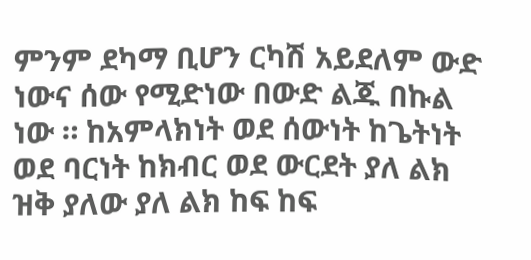ምንም ደካማ ቢሆን ርካሽ አይደለም ውድ ነውና ሰው የሚድነው በውድ ልጁ በኩል ነው ። ከአምላክነት ወደ ሰውነት ከጌትነት ወደ ባርነት ከክብር ወደ ውርደት ያለ ልክ ዝቅ ያለው ያለ ልክ ከፍ ከፍ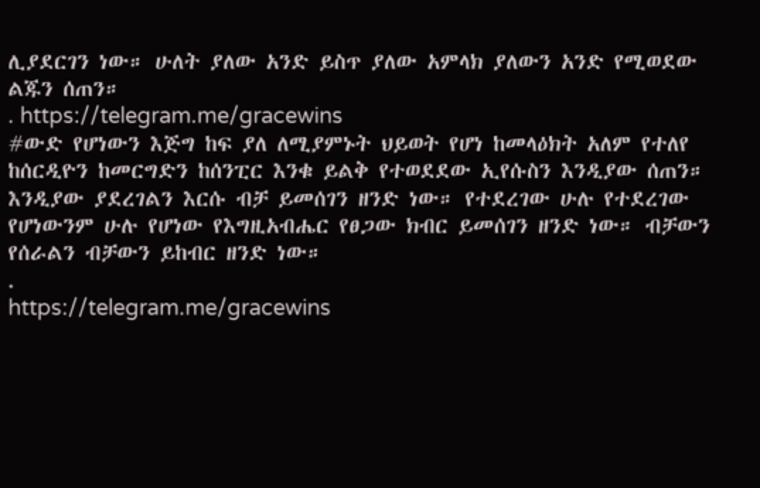ሊያደርገን ነው። ሁለት ያለው አንድ ይስጥ ያለው አምላክ ያለውን አንድ የሚወደው ልጁን ሰጠን።
. https://telegram.me/gracewins
#ውድ የሆነውን እጅግ ከፍ ያለ ለሚያምኑት ህይወት የሆነ ከመላዕክት አለም የተለየ ከሰርዲዮን ከመርግድን ከሰንፒር እንቁ ይልቅ የተወደደው ኢየሱስን እንዲያው ሰጠን። እንዲያው ያደረገልን እርሱ ብቻ ይመሰገን ዘንድ ነው። የተደረገው ሁሉ የተደረገው የሆነውንም ሁሉ የሆነው የእግዚአብሔር የፀጋው ክብር ይመሰገን ዘንድ ነው። ብቻውን የሰራልን ብቻውን ይከብር ዘንድ ነው።
.
https://telegram.me/gracewins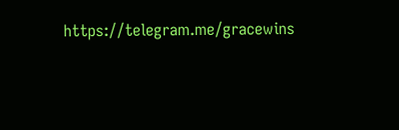https://telegram.me/gracewins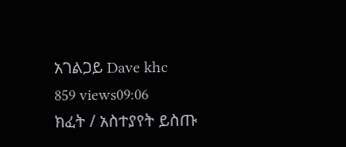አገልጋይ Dave khc
859 views09:06
ክፈት / አስተያየት ይስጡ